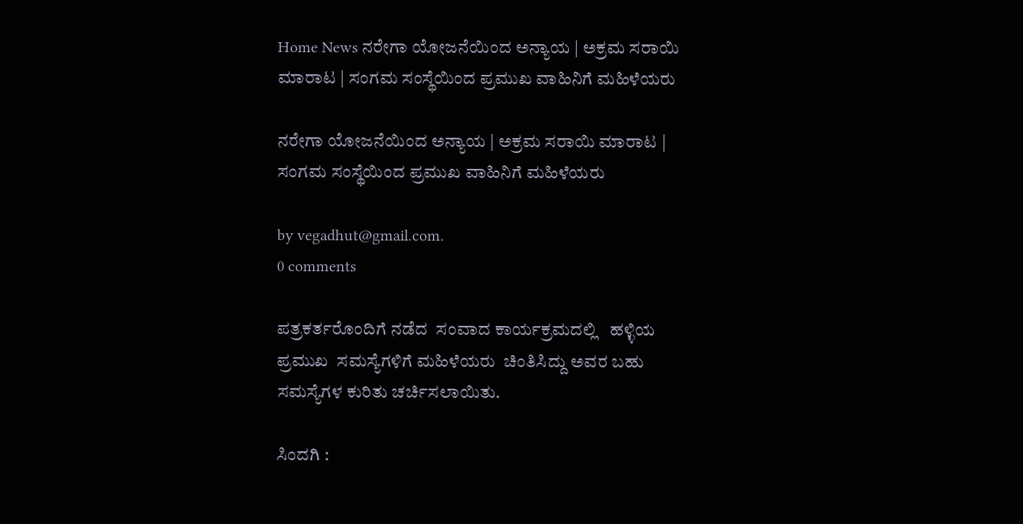Home News ನರೇಗಾ ಯೋಜನೆಯಿಂದ ಅನ್ಯಾಯ | ಅಕ್ರಮ ಸರಾಯಿ ಮಾರಾಟ | ಸಂಗಮ ಸಂಸ್ಥೆಯಿಂದ ಪ್ರಮುಖ ವಾಹಿನಿಗೆ ಮಹಿಳೆಯರು

ನರೇಗಾ ಯೋಜನೆಯಿಂದ ಅನ್ಯಾಯ | ಅಕ್ರಮ ಸರಾಯಿ ಮಾರಾಟ | ಸಂಗಮ ಸಂಸ್ಥೆಯಿಂದ ಪ್ರಮುಖ ವಾಹಿನಿಗೆ ಮಹಿಳೆಯರು

by vegadhut@gmail.com.
0 comments

ಪತ್ರಕರ್ತರೊಂದಿಗೆ ನಡೆದ  ಸಂವಾದ ಕಾರ್ಯಕ್ರಮದಲ್ಲಿ   ಹಳ್ಳಿಯ ಪ್ರಮುಖ  ಸಮಸ್ಯೆಗಳಿಗೆ ಮಹಿಳೆಯರು  ಚಿಂತಿಸಿದ್ದು ಅವರ ಬಹು ಸಮಸ್ಯೆಗಳ ಕುರಿತು ಚರ್ಚಿಸಲಾಯಿತು.

ಸಿಂದಗಿ :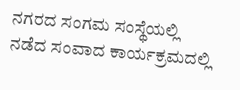ನಗರದ ಸಂಗಮ ಸಂಸ್ಥೆಯಲ್ಲಿ  ನಡೆದ ಸಂವಾದ ಕಾರ್ಯಕ್ರಮದಲ್ಲಿ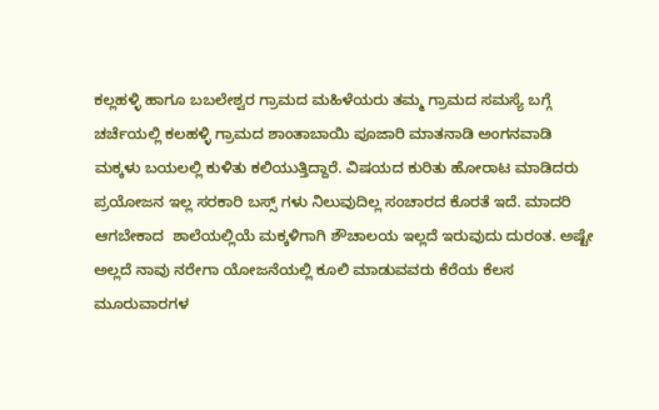ಕಲ್ಲಹಳ್ಳಿ ಹಾಗೂ ಬಬಲೇಶ್ವರ ಗ್ರಾಮದ ಮಹಿಳೆಯರು ತಮ್ಮ ಗ್ರಾಮದ ಸಮಸ್ಯೆ ಬಗ್ಗೆ ಚರ್ಚೆಯಲ್ಲಿ ಕಲಹಳ್ಳಿ ಗ್ರಾಮದ ಶಾಂತಾಬಾಯಿ ಪೂಜಾರಿ ಮಾತನಾಡಿ ಅಂಗನವಾಡಿ ಮಕ್ಕಳು ಬಯಲಲ್ಲಿ ಕುಳಿತು ಕಲಿಯುತ್ತಿದ್ದಾರೆ. ವಿಷಯದ ಕುರಿತು ಹೋರಾಟ ಮಾಡಿದರು ಪ್ರಯೋಜನ ಇಲ್ಲ ಸರಕಾರಿ ಬಸ್ಸ್ ಗಳು ನಿಲುವುದಿಲ್ಲ ಸಂಚಾರದ ಕೊರತೆ ಇದೆ. ಮಾದರಿ ಆಗಬೇಕಾದ  ಶಾಲೆಯಲ್ಲಿಯೆ ಮಕ್ಕಳಿಗಾಗಿ ಶೌಚಾಲಯ ಇಲ್ಲದೆ ಇರುವುದು ದುರಂತ. ಅಷ್ಟೇ ಅಲ್ಲದೆ ನಾವು ನರೇಗಾ ಯೋಜನೆಯಲ್ಲಿ ಕೂಲಿ ಮಾಡುವವರು ಕೆರೆಯ ಕೆಲಸ ಮೂರುವಾರಗಳ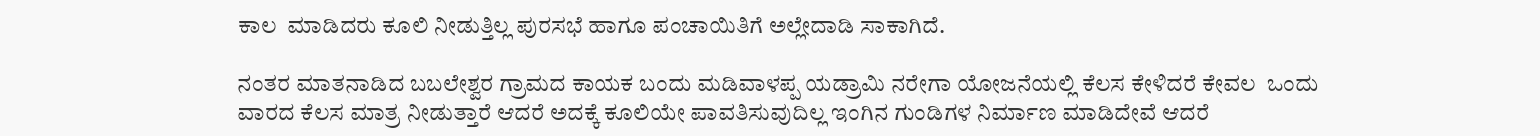ಕಾಲ  ಮಾಡಿದರು ಕೂಲಿ ನೀಡುತ್ತಿಲ್ಲ ಪುರಸಭೆ ಹಾಗೂ ಪಂಚಾಯಿತಿಗೆ ಅಲ್ಲೇದಾಡಿ ಸಾಕಾಗಿದೆ.

ನಂತರ ಮಾತನಾಡಿದ ಬಬಲೇಶ್ವರ ಗ್ರಾಮದ ಕಾಯಕ ಬಂದು ಮಡಿವಾಳಪ್ಪ ಯಡ್ರಾಮಿ ನರೇಗಾ ಯೋಜನೆಯಲ್ಲಿ ಕೆಲಸ ಕೇಳಿದರೆ ಕೇವಲ  ಒಂದು ವಾರದ ಕೆಲಸ ಮಾತ್ರ ನೀಡುತ್ತಾರೆ ಆದರೆ ಅದಕ್ಕೆ ಕೂಲಿಯೇ ಪಾವತಿಸುವುದಿಲ್ಲ ಇಂಗಿನ ಗುಂಡಿಗಳ ನಿರ್ಮಾಣ ಮಾಡಿದೇವೆ ಆದರೆ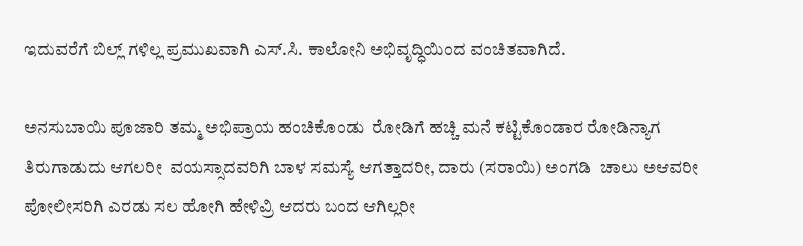ಇದುವರೆಗೆ ಬಿಲ್ಲ್ ಗಳಿಲ್ಲ ಪ್ರಮುಖವಾಗಿ ಎಸ್.ಸಿ. ಕಾಲೋನಿ ಅಭಿವೃದ್ಧಿಯಿಂದ ವಂಚಿತವಾಗಿದೆ.

ಅನಸುಬಾಯಿ ಪೂಜಾರಿ ತಮ್ಮ ಅಭಿಪ್ರಾಯ ಹಂಚಿಕೊಂಡು  ರೋಡಿಗೆ ಹಚ್ಚಿ ಮನೆ ಕಟ್ಟಿಕೊಂಡಾರ ರೋಡಿನ್ಯಾಗ  ತಿರುಗಾಡುದು ಆಗಲರೀ  ವಯಸ್ಸಾದವರಿಗಿ ಬಾಳ ಸಮಸ್ಯೆ ಆಗತ್ತಾದರೀ, ದಾರು (ಸರಾಯಿ) ಅಂಗಡಿ  ಚಾಲು ಅಆವರೀ ಪೋಲೀಸರಿಗಿ ಎರಡು ಸಲ ಹೋಗಿ ಹೇಳಿವ್ರಿ ಆದರು ಬಂದ ಆಗಿಲ್ಲರೀ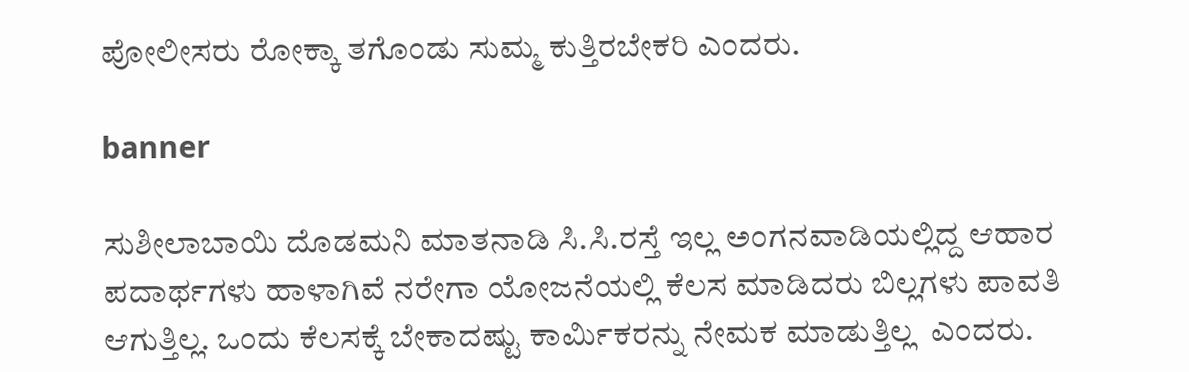ಪೋಲೀಸರು ರೋಕ್ಕಾ ತಗೊಂಡು ಸುಮ್ಮ ಕುತ್ತಿರಬೇಕರಿ ಎಂದರು.

banner

ಸುಶೀಲಾಬಾಯಿ ದೊಡಮನಿ ಮಾತನಾಡಿ ಸಿ.ಸಿ.ರಸ್ತೆ ಇಲ್ಲ ಅಂಗನವಾಡಿಯಲ್ಲಿದ್ದ ಆಹಾರ ಪದಾರ್ಥಗಳು ಹಾಳಾಗಿವೆ ನರೇಗಾ ಯೋಜನೆಯಲ್ಲಿ ಕೆಲಸ ಮಾಡಿದರು ಬಿಲ್ಲಗಳು ಪಾವತಿ ಆಗುತ್ತಿಲ್ಲ. ಒಂದು ಕೆಲಸಕ್ಕೆ ಬೇಕಾದಷ್ಟು ಕಾರ್ಮಿಕರನ್ನು ನೇಮಕ ಮಾಡುತ್ತಿಲ್ಲ  ಎಂದರು.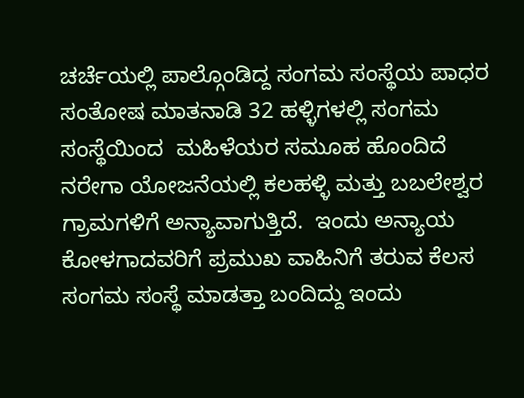ಚರ್ಚೆಯಲ್ಲಿ ಪಾಲ್ಗೊಂಡಿದ್ದ ಸಂಗಮ ಸಂಸ್ಥೆಯ ಪಾಧರ ಸಂತೋಷ ಮಾತನಾಡಿ 32 ಹಳ್ಳಿಗಳಲ್ಲಿ ಸಂಗಮ ಸಂಸ್ಥೆಯಿಂದ  ಮಹಿಳೆಯರ ಸಮೂಹ ಹೊಂದಿದೆ ನರೇಗಾ ಯೋಜನೆಯಲ್ಲಿ ಕಲಹಳ್ಳಿ ಮತ್ತು ಬಬಲೇಶ್ವರ ಗ್ರಾಮಗಳಿಗೆ ಅನ್ಯಾವಾಗುತ್ತಿದೆ.  ಇಂದು ಅನ್ಯಾಯ ಕೋಳಗಾದವರಿಗೆ ಪ್ರಮುಖ ವಾಹಿನಿಗೆ ತರುವ ಕೆಲಸ  ಸಂಗಮ ಸಂಸ್ಥೆ ಮಾಡತ್ತಾ ಬಂದಿದ್ದು ಇಂದು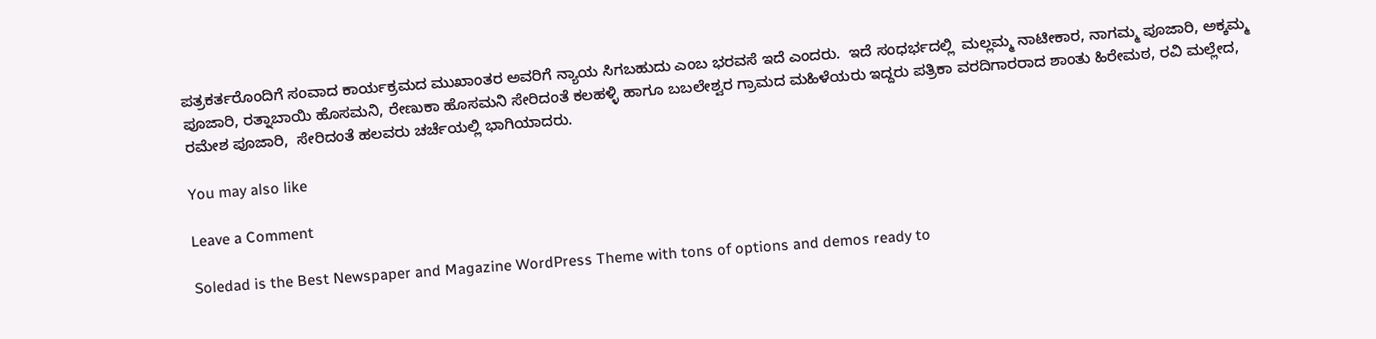ಪತ್ರಕರ್ತರೊಂದಿಗೆ ಸಂವಾದ ಕಾರ್ಯಕ್ರಮದ ಮುಖಾಂತರ ಅವರಿಗೆ ನ್ಯಾಯ ಸಿಗಬಹುದು ಎಂಬ ಭರವಸೆ ಇದೆ ಎಂದರು.  ಇದೆ ಸಂಧರ್ಭದಲ್ಲಿ  ಮಲ್ಲಮ್ಮ ನಾಟೀಕಾರ, ನಾಗಮ್ಮ ಪೂಜಾರಿ, ಅಕ್ಕಮ್ಮ ಪೂಜಾರಿ, ರತ್ನಾಬಾಯಿ ಹೊಸಮನಿ, ರೇಣುಕಾ ಹೊಸಮನಿ ಸೇರಿದಂತೆ ಕಲಹಳ್ಳಿ ಹಾಗೂ ಬಬಲೇಶ್ವರ ಗ್ರಾಮದ ಮಹಿಳೆಯರು ಇದ್ದರು ಪತ್ರಿಕಾ ವರದಿಗಾರರಾದ ಶಾಂತು ಹಿರೇಮಠ, ರವಿ ಮಲ್ಲೇದ, ರಮೇಶ ಪೂಜಾರಿ,  ಸೇರಿದಂತೆ ಹಲವರು ಚರ್ಚೆಯಲ್ಲಿ ಭಾಗಿಯಾದರು.

You may also like

Leave a Comment

Soledad is the Best Newspaper and Magazine WordPress Theme with tons of options and demos ready to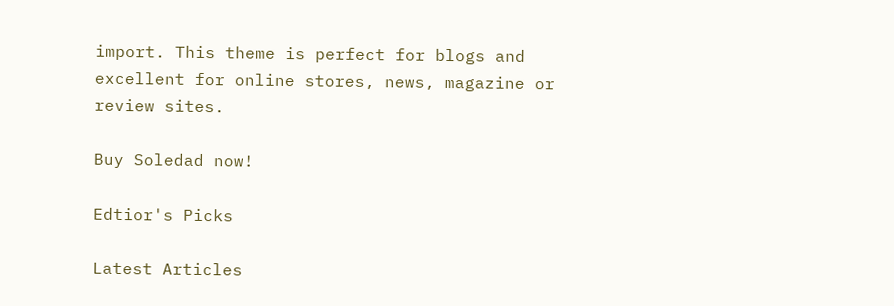import. This theme is perfect for blogs and excellent for online stores, news, magazine or review sites.

Buy Soledad now!

Edtior's Picks

Latest Articles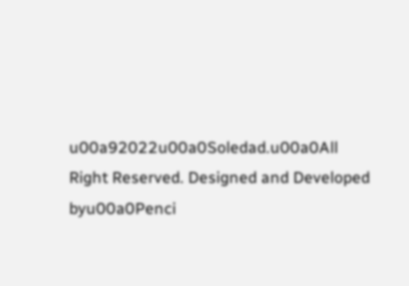u00a92022u00a0Soledad.u00a0All Right Reserved. Designed and Developed byu00a0Penci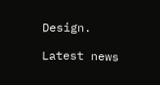Design.

Latest news